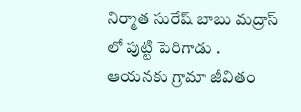నిర్మాత సురేష్ బాబు మద్రాస్ లో పుట్టి పెరిగాడు . ఆయనకు గ్రామా జీవితం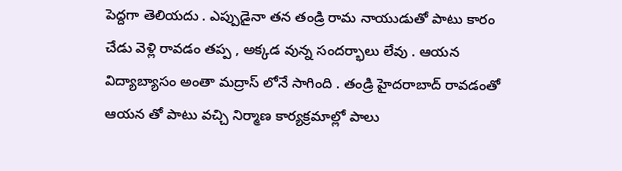పెద్దగా తెలియదు . ఎప్పుడైనా తన తండ్రి రామ నాయుడుతో పాటు కారం చేడు వెళ్లి రావడం తప్ప , అక్కడ వున్న సందర్భాలు లేవు . ఆయన విద్యాబ్యాసం అంతా మద్రాస్ లోనే సాగింది . తండ్రి హైదరాబాద్ రావడంతో ఆయన తో పాటు వచ్చి నిర్మాణ కార్యక్రమాల్లో పాలు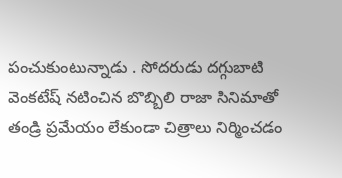పంచుకుంటున్నాడు . సోదరుడు దగ్గుబాటి వెంకటేష్ నటించిన బొబ్బిలి రాజా సినిమాతో తండ్రి ప్రమేయం లేకుండా చిత్రాలు నిర్మించడం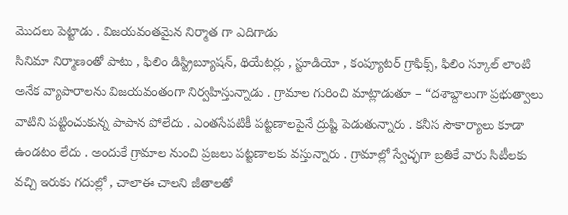మొదలు పెట్టాడు . విజయవంతమైన నిర్మాత గా ఎదిగాడు
సినిమా నిర్మాణంతో పాటు , ఫిలిం డిస్ట్రిబ్యూషన్, థియేటర్లు , స్టూడియో , కంప్యూటర్ గ్రాఫిక్స్, ఫిలిం స్కూల్ లాంటి అనేక వ్యాపారాలను విజయవంతంగా నిర్వహిస్తున్నాడు . గ్రామాల గురించి మాట్లాడుతూ – “దశాబ్దాలుగా ప్రభుత్వాలు వాటిని పట్టించుకున్న పాపాన పోలేదు . ఎంతసేపటికీ పట్టణాలపైనే ద్రుష్టి పెడుతున్నారు . కనీస సౌకార్యాలు కూడా ఉండటం లేదు . అందుకే గ్రామాల నుంచి ప్రజలు పట్టణాలకు వస్తున్నారు . గ్రామాల్లో స్వేచ్ఛగా బ్రతికే వారు సిటీలకు వచ్చి ఇరుకు గదుల్లో , చాలాఈ చాలని జీతాలతో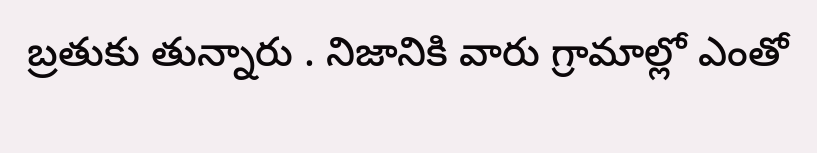బ్రతుకు తున్నారు . నిజానికి వారు గ్రామాల్లో ఎంతో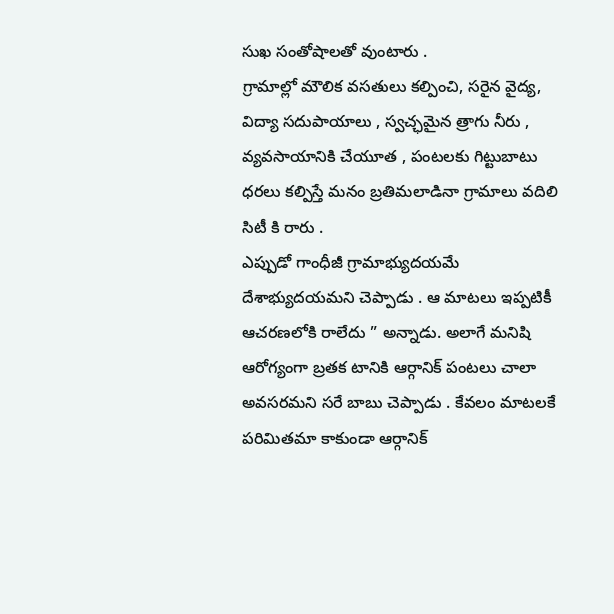సుఖ సంతోషాలతో వుంటారు .
గ్రామాల్లో మౌలిక వసతులు కల్పించి, సరైన వైద్య, విద్యా సదుపాయాలు , స్వచ్ఛమైన త్రాగు నీరు , వ్యవసాయానికి చేయూత , పంటలకు గిట్టుబాటు ధరలు కల్పిస్తే మనం బ్రతిమలాడినా గ్రామాలు వదిలి సిటీ కి రారు .
ఎప్పుడో గాంధీజీ గ్రామాభ్యుదయమే దేశాభ్యుదయమని చెప్పాడు . ఆ మాటలు ఇప్పటికీ ఆచరణలోకి రాలేదు ” అన్నాడు. అలాగే మనిషి ఆరోగ్యంగా బ్రతక టానికి ఆర్గానిక్ పంటలు చాలా అవసరమని సరే బాబు చెప్పాడు . కేవలం మాటలకే పరిమితమా కాకుండా ఆర్గానిక్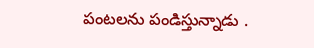పంటలను పండిస్తున్నాడు .